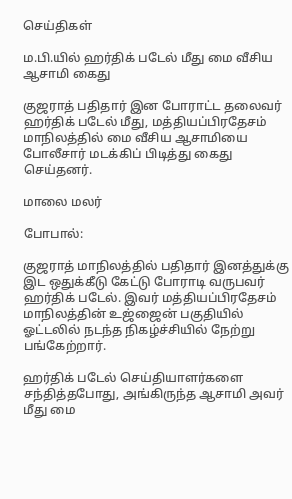செய்திகள்

ம.பி.யில் ஹர்திக் படேல் மீது மை வீசிய ஆசாமி கைது

குஜராத் பதிதார் இன போராட்ட தலைவர் ஹர்திக் படேல் மீது, மத்தியப்பிரதேசம் மாநிலத்தில் மை வீசிய ஆசாமியை போலீசார் மடக்கிப் பிடித்து கைது செய்தனர்.

மாலை மலர்

போபால்:

குஜராத் மாநிலத்தில் பதிதார் இனத்துக்கு இட ஒதுக்கீடு கேட்டு போராடி வருபவர் ஹர்திக் படேல். இவர் மத்தியப்பிரதேசம் மாநிலத்தின் உஜ்ஜைன் பகுதியில் ஓட்டலில் நடந்த நிகழ்ச்சியில் நேற்று பங்கேற்றார்.

ஹர்திக் படேல் செய்தியாளர்களை சந்தித்தபோது, அங்கிருந்த ஆசாமி அவர் மீது மை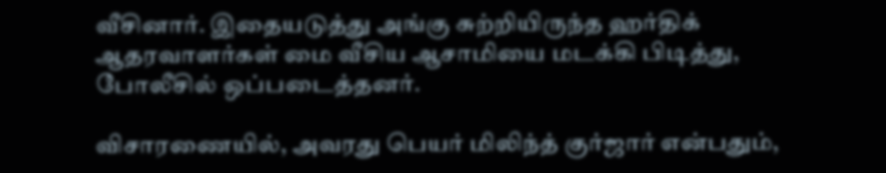வீசினார். இதையடுத்து அங்கு சுற்றியிருந்த ஹர்திக் ஆதரவாளர்கள் மை வீசிய ஆசாமியை மடக்கி பிடித்து, போலீசில் ஒப்படைத்தனர்.

விசாரணையில், அவரது பெயர் மிலிந்த் குர்ஜார் என்பதும்,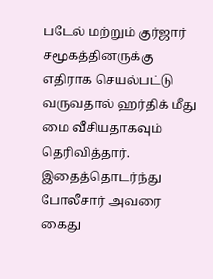படேல் மற்றும் குர்ஜார் சமூகத்தினருக்கு எதிராக செயல்பட்டு வருவதால் ஹர்திக் மீது மை வீசியதாகவும் தெரிவித்தார். இதைத்தொடர்ந்து போலீசார் அவரை கைது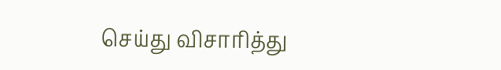செய்து விசாரித்து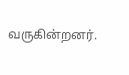வருகின்றனர்.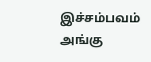இச்சம்பவம் அங்கு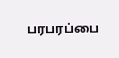பரபரப்பை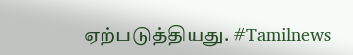ஏற்படுத்தியது. #Tamilnews